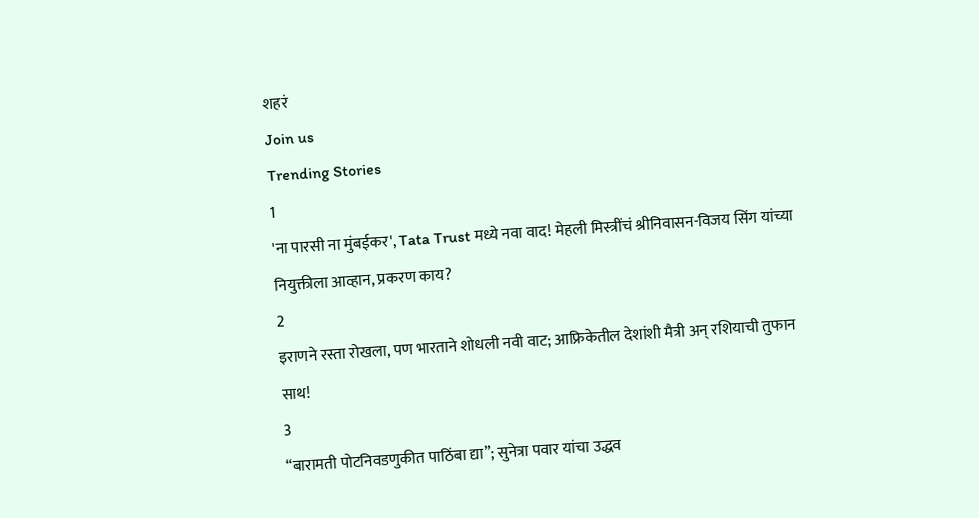शहरं
Join us
Trending Stories
1
'ना पारसी ना मुंबईकर', Tata Trust मध्ये नवा वाद! मेहली मिस्त्रींचं श्रीनिवासन-विजय सिंग यांच्या नियुक्तीला आव्हान, प्रकरण काय?
2
इराणने रस्ता रोखला, पण भारताने शोधली नवी वाट; आफ्रिकेतील देशांशी मैत्री अन् रशियाची तुफान साथ!
3
“बारामती पोटनिवडणुकीत पाठिंबा द्या”; सुनेत्रा पवार यांचा उद्धव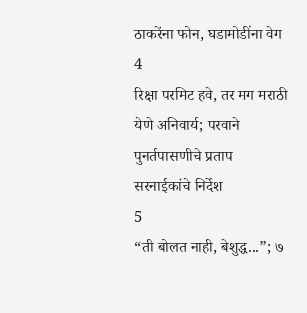ठाकरेंना फोन, घडामोडींना वेग
4
रिक्षा परमिट हवे, तर मग मराठी येणे अनिवार्य; परवाने पुनर्तपासणीचे प्रताप सरनाईकांचे निर्देश
5
“ती बोलत नाही, बेशुद्ध...”; ७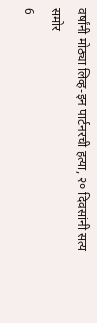वर्षांनी मोठ्या लिव्ह-इन पार्टनरची हत्या, २० दिवसांनी सत्य समोर
6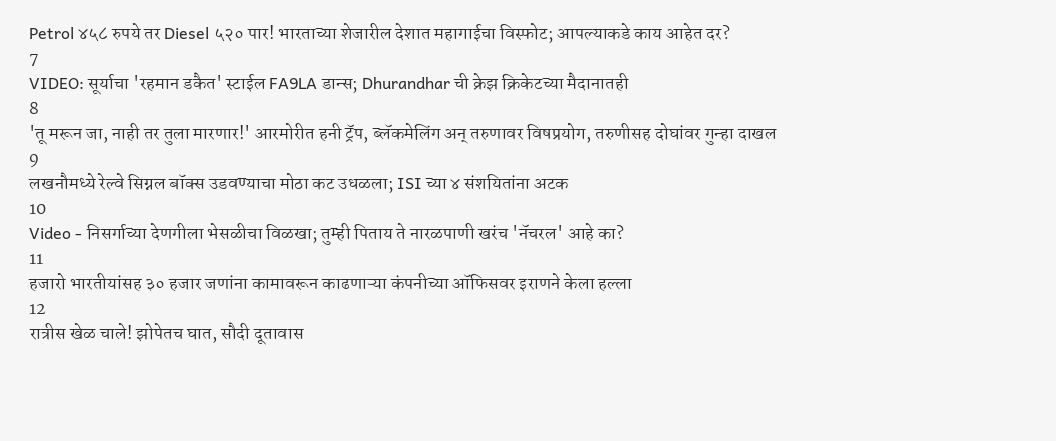Petrol ४५८ रुपये तर Diesel ५२० पार! भारताच्या शेजारील देशात महागाईचा विस्फोट; आपल्याकडे काय आहेत दर?
7
VIDEO: सूर्याचा 'रहमान डकैत' स्टाईल FA9LA डान्स; Dhurandhar ची क्रेझ क्रिकेटच्या मैदानातही
8
'तू मरून जा, नाही तर तुला मारणार!' आरमोरीत हनी ट्रॅप, ब्लॅकमेलिंग अन् तरुणावर विषप्रयोग, तरुणीसह दोघांवर गुन्हा दाखल
9
लखनौमध्ये रेल्वे सिग्नल बॉक्स उडवण्याचा मोठा कट उधळला; ISI च्या ४ संशयितांना अटक
10
Video - निसर्गाच्या देणगीला भेसळीचा विळखा; तुम्ही पिताय ते नारळपाणी खरंच 'नॅचरल' आहे का?
11
हजारो भारतीयांसह ३० हजार जणांना कामावरून काढणाऱ्या कंपनीच्या ऑफिसवर इराणने केला हल्ला
12
रात्रीस खेळ चाले! झोपेतच घात, सौदी दूतावास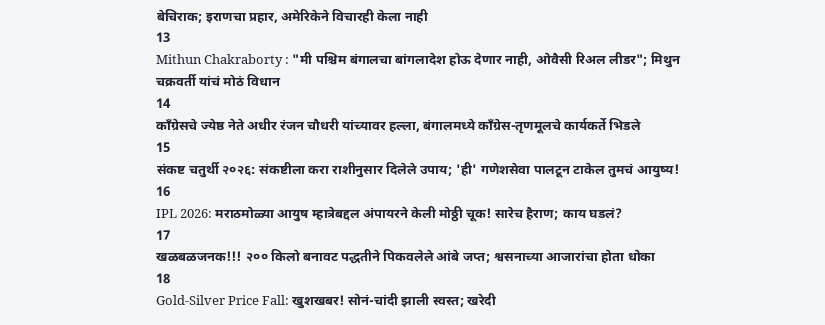बेचिराक; इराणचा प्रहार, अमेरिकेने विचारही केला नाही
13
Mithun Chakraborty : "मी पश्चिम बंगालचा बांगलादेश होऊ देणार नाही, ओवैसी रिअल लीडर"; मिथुन चक्रवर्ती यांचं मोठं विधान
14
काँग्रेसचे ज्येष्ठ नेते अधीर रंजन चौधरी यांच्यावर हल्ला, बंगालमध्ये काँग्रेस-तृणमूलचे कार्यकर्ते भिडले
15
संकष्ट चतुर्थी २०२६: संकष्टीला करा राशीनुसार दिलेले उपाय; 'ही' गणेशसेवा पालटून टाकेल तुमचं आयुष्य!
16
IPL 2026: मराठमोळ्या आयुष म्हात्रेबद्दल अंपायरने केली मोठ्ठी चूक! सारेच हैराण; काय घडलं?
17
खळबळजनक!!! २०० किलो बनावट पद्धतीने पिकवलेले आंबे जप्त; श्वसनाच्या आजारांचा होता धोका
18
Gold-Silver Price Fall: खुशखबर! सोनं-चांदी झाली स्वस्त; खरेदी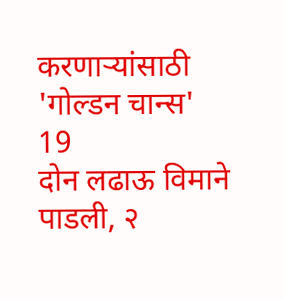करणाऱ्यांसाठी 'गोल्डन चान्स'
19
दोन लढाऊ विमाने पाडली, २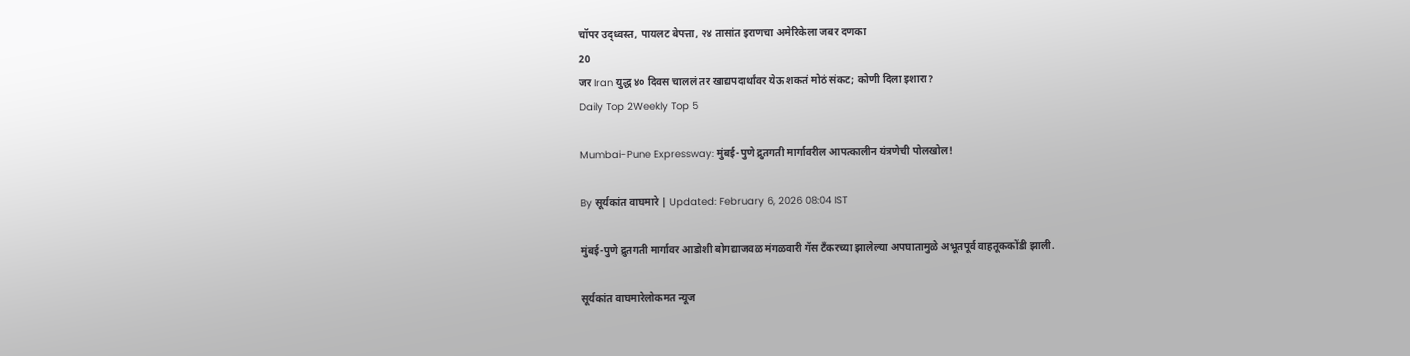चॉपर उद्ध्वस्त, पायलट बेपत्ता, २४ तासांत इराणचा अमेरिकेला जबर दणका
20
जर Iran युद्ध ४० दिवस चाललं तर खाद्यपदार्थांवर येऊ शकतं मोठं संकट; कोणी दिला इशारा?
Daily Top 2Weekly Top 5

Mumbai-Pune Expressway: मुंबई-पुणे द्रुतगती मार्गावरील आपत्कालीन यंत्रणेची पोलखोल!

By सूर्यकांत वाघमारे | Updated: February 6, 2026 08:04 IST

मुंबई-पुणे द्रुतगती मार्गावर आडोशी बोगद्याजवळ मंगळवारी गॅस टँकरच्या झालेल्या अपघातामुळे अभूतपूर्व वाहतूककोंडी झाली.

सूर्यकांत वाघमारेलोकमत न्यूज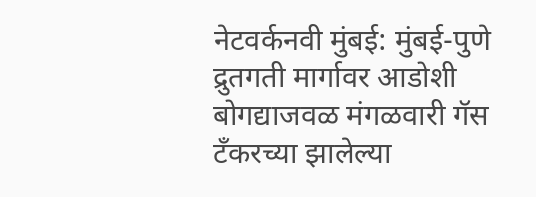नेटवर्कनवी मुंबई: मुंबई-पुणे द्रुतगती मार्गावर आडोशी बोगद्याजवळ मंगळवारी गॅस टँकरच्या झालेल्या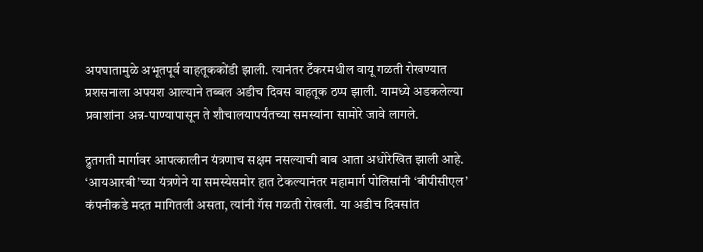अपघातामुळे अभूतपूर्व वाहतूककोंडी झाली. त्यानंतर टँकरमधील वायू गळती रोखण्यात प्रशसनाला अपयश आल्याने तब्बल अडीच दिवस वाहतूक ठप्प झाली. यामध्ये अडकलेल्या प्रवाशांना अन्न-पाण्यापासून ते शौचालयापर्यंतच्या समस्यांना सामोरे जावे लागले.

द्रुतगती मार्गावर आपत्कालीन यंत्रणाच सक्षम नसल्याची बाब आता अधोरेखित झाली आहे. ‘आयआरबी’च्या यंत्रणेने या समस्येसमोर हात टेकल्यानंतर महामार्ग पोलिसांनी ‘बीपीसीएल’ कंपनीकडे मदत मागितली असता, त्यांनी गॅस गळती रोखली. या अडीच दिवसांत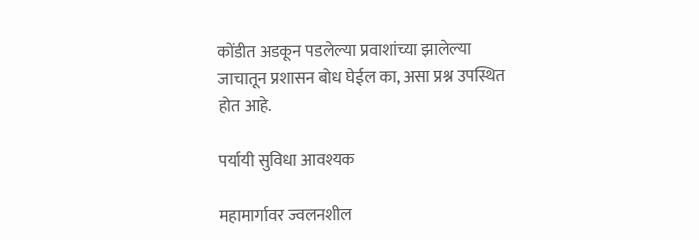कोंडीत अडकून पडलेल्या प्रवाशांच्या झालेल्या जाचातून प्रशासन बोध घेईल का, असा प्रश्न उपस्थित होत आहे.

पर्यायी सुविधा आवश्यक

महामार्गावर ज्वलनशील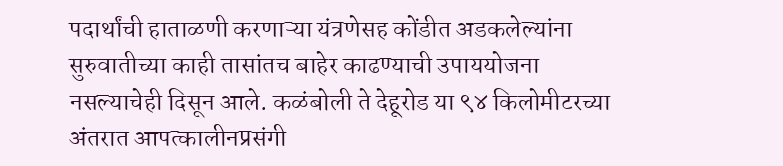पदार्थांची हाताळणी करणाऱ्या यंत्रणेसह कोंडीत अडकलेल्यांना सुरुवातीच्या काही तासांतच बाहेर काढण्याची उपाययोजना नसल्याचेही दिसून आले. कळंबोली ते देहूरोड या ९४ किलोमीटरच्या अंतरात आपत्कालीनप्रसंगी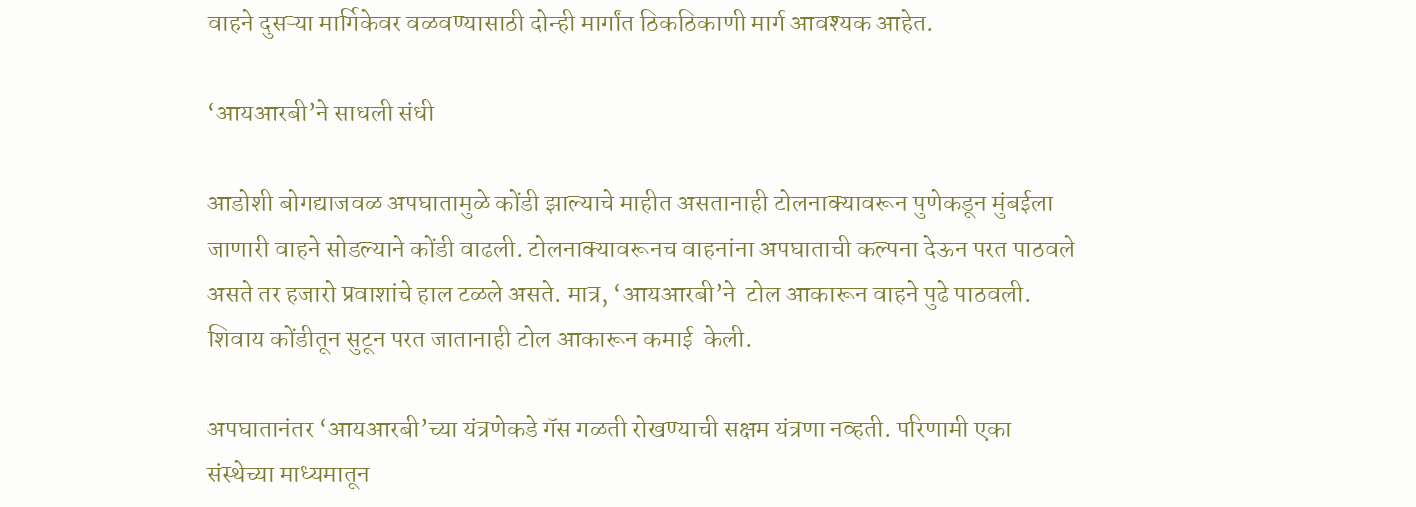वाहने दुसऱ्या मार्गिकेवर वळवण्यासाठी दोन्ही मार्गांत ठिकठिकाणी मार्ग आवश्यक आहेत.

‘आयआरबी’ने साधली संधी

आडोशी बोगद्याजवळ अपघातामुळे कोंडी झाल्याचे माहीत असतानाही टोलनाक्यावरून पुणेकडून मुंबईला जाणारी वाहने सोडल्याने कोंडी वाढली. टोलनाक्यावरूनच वाहनांना अपघाताची कल्पना देऊन परत पाठवले असते तर हजारो प्रवाशांचे हाल टळले असते. मात्र, ‘आयआरबी’ने  टोल आकारून वाहने पुढे पाठवली. शिवाय कोंडीतून सुटून परत जातानाही टोल आकारून कमाई  केली.

अपघातानंतर ‘आयआरबी’च्या यंत्रणेकडे गॅस गळती रोखण्याची सक्षम यंत्रणा नव्हती. परिणामी एका संस्थेच्या माध्यमातून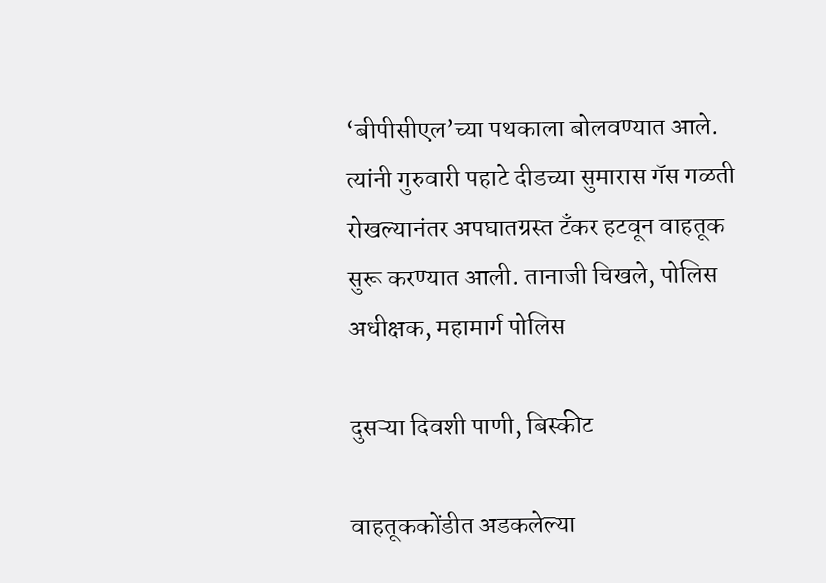‘बीपीसीएल’च्या पथकाला बोलवण्यात आले. त्यांनी गुरुवारी पहाटे दीडच्या सुमारास गॅस गळती रोखल्यानंतर अपघातग्रस्त टँकर हटवून वाहतूक सुरू करण्यात आली. तानाजी चिखले, पोलिस अधीक्षक, महामार्ग पोलिस

दुसऱ्या दिवशी पाणी, बिस्कीट

वाहतूककोंडीत अडकलेल्या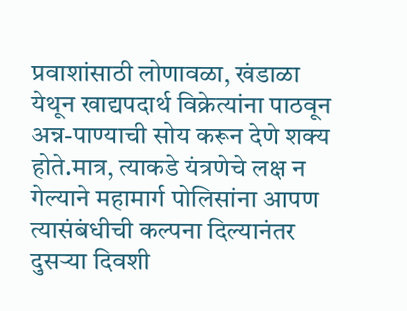प्रवाशांसाठी लोणावळा, खंडाळा येथून खाद्यपदार्थ विक्रेत्यांना पाठवून अन्न-पाण्याची सोय करून देणे शक्य होते.मात्र, त्याकडे यंत्रणेचे लक्ष न गेल्याने महामार्ग पोलिसांना आपण त्यासंबंधीची कल्पना दिल्यानंतर दुसऱ्या दिवशी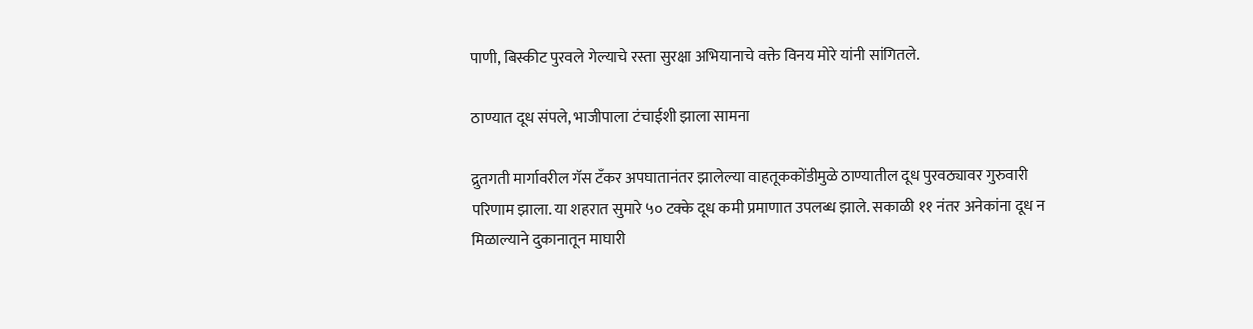पाणी, बिस्कीट पुरवले गेल्याचे रस्ता सुरक्षा अभियानाचे वक्ते विनय मोरे यांनी सांगितले.

ठाण्यात दूध संपले, भाजीपाला टंचाईशी झाला सामना

द्रुतगती मार्गावरील गॅस टँकर अपघातानंतर झालेल्या वाहतूककोंडीमुळे ठाण्यातील दूध पुरवठ्यावर गुरुवारी परिणाम झाला. या शहरात सुमारे ५० टक्के दूध कमी प्रमाणात उपलब्ध झाले. सकाळी ११ नंतर अनेकांना दूध न मिळाल्याने दुकानातून माघारी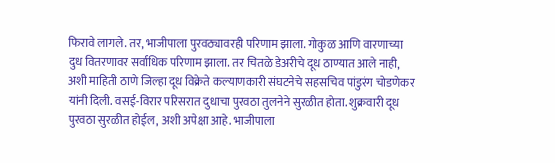फिरावे लागले. तर, भाजीपाला पुरवठ्यावरही परिणाम झाला. गोकुळ आणि वारणाच्या दुध वितरणावर सर्वाधिक परिणाम झाला. तर चितळे डेअरीचे दूध ठाण्यात आले नाही, अशी माहिती ठाणे जिल्हा दूध विक्रेते कल्याणकारी संघटनेचे सहसचिव पांडुरंग चोडणेकर यांनी दिली. वसई-विरार परिसरात दुधाचा पुरवठा तुलनेने सुरळीत होता. शुक्रवारी दूध पुरवठा सुरळीत होईल, अशी अपेक्षा आहे. भाजीपाला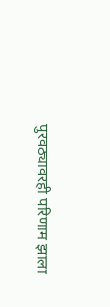पुरवठ्यावरही परिणाम झाला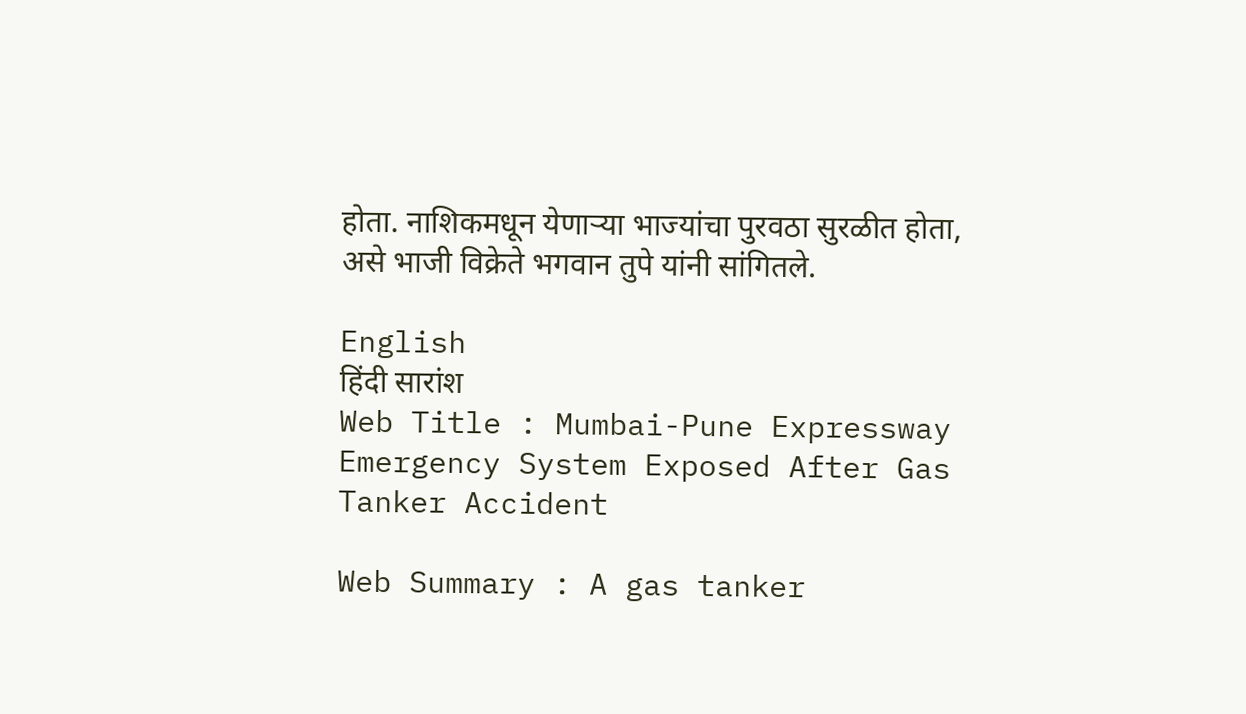होता. नाशिकमधून येणाऱ्या भाज्यांचा पुरवठा सुरळीत होता, असे भाजी विक्रेते भगवान तुपे यांनी सांगितले.

English
हिंदी सारांश
Web Title : Mumbai-Pune Expressway Emergency System Exposed After Gas Tanker Accident

Web Summary : A gas tanker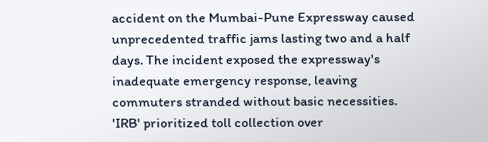accident on the Mumbai-Pune Expressway caused unprecedented traffic jams lasting two and a half days. The incident exposed the expressway's inadequate emergency response, leaving commuters stranded without basic necessities. 'IRB' prioritized toll collection over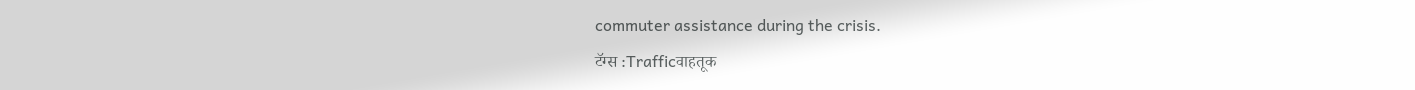commuter assistance during the crisis.
टॅग्स :Trafficवाहतूक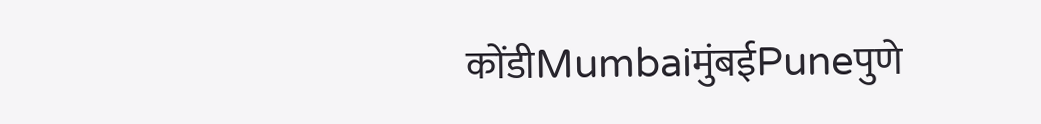कोंडीMumbaiमुंबईPuneपुणे